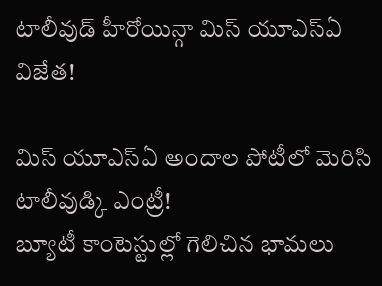టాలీవుడ్ హీరోయిన్గా మిస్ యూఎస్ఏ విజేత!

మిస్ యూఎస్ఏ అందాల పోటీలో మెరిసి టాలీవుడ్కి ఎంట్రీ!
బ్యూటీ కాంటెస్టుల్లో గెలిచిన భామలు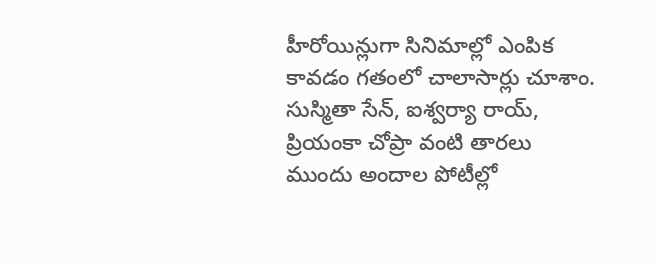హీరోయిన్లుగా సినిమాల్లో ఎంపిక కావడం గతంలో చాలాసార్లు చూశాం. సుస్మితా సేన్, ఐశ్వర్యా రాయ్, ప్రియంకా చోప్రా వంటి తారలు ముందు అందాల పోటీల్లో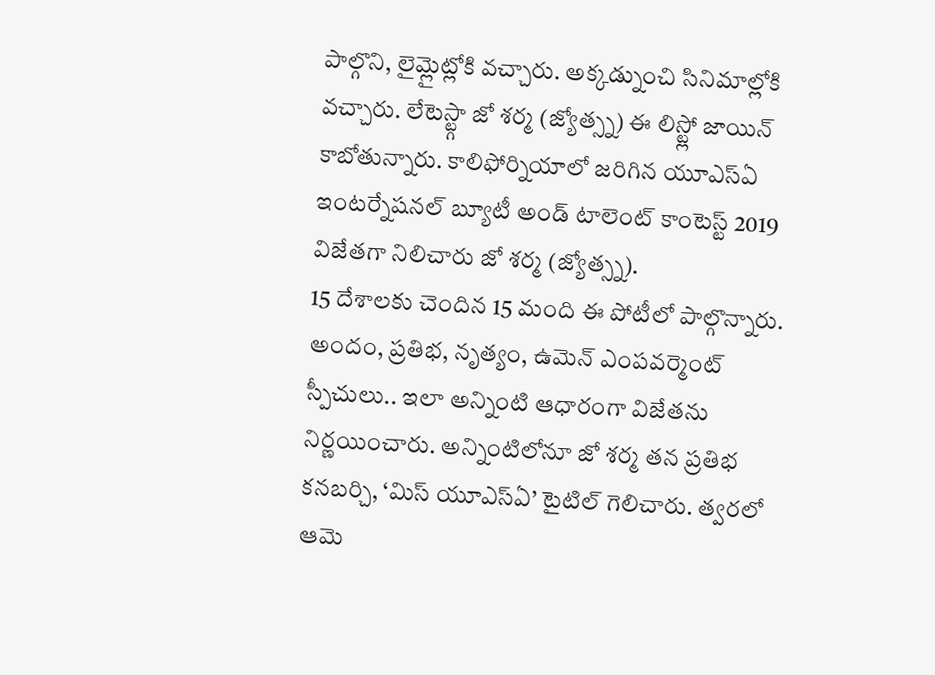పాల్గొని, లైమ్లైట్లోకి వచ్చారు. అక్కడ్నుంచి సినిమాల్లోకి వచ్చారు. లేటెస్ట్గా జో శర్మ (జ్యోత్స్న) ఈ లిస్ట్లో జాయిన్ కాబోతున్నారు. కాలిఫోర్నియాలో జరిగిన యూఎస్ఏ ఇంటర్నేషనల్ బ్యూటీ అండ్ టాలెంట్ కాంటెస్ట్ 2019 విజేతగా నిలిచారు జో శర్మ (జ్యోత్స్న).
15 దేశాలకు చెందిన 15 మంది ఈ పోటీలో పాల్గొన్నారు. అందం, ప్రతిభ, నృత్యం, ఉమెన్ ఎంపవర్మెంట్ స్పీచులు.. ఇలా అన్నింటి ఆధారంగా విజేతను నిర్ణయించారు. అన్నింటిలోనూ జో శర్మ తన ప్రతిభ కనబర్చి, ‘మిస్ యూఎస్ఏ’ టైటిల్ గెలిచారు. త్వరలో ఆమె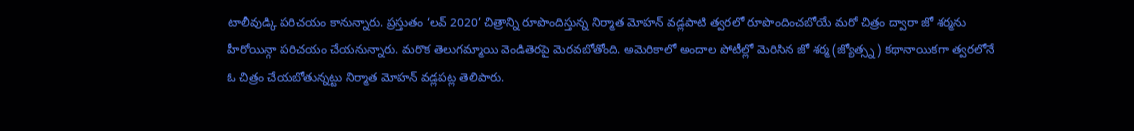టాలీవుడ్కి పరిచయం కానున్నారు. ప్రస్తుతం ‘లవ్ 2020’ చిత్రాన్ని రూపొందిస్తున్న నిర్మాత మోహన్ వడ్లపాటి త్వరలో రూపొందించబోయే మరో చిత్రం ద్వారా జో శర్మను హీరోయిన్గా పరిచయం చేయనున్నారు. మరొక తెలుగమ్మాయి వెండితెరపై మెరవబోతోంది. అమెరికాలో అందాల పోటీల్లో మెరిసిన జో శర్మ (జ్యోత్స్న) కథానాయికగా త్వరలోనే ఓ చిత్రం చేయబోతున్నట్టు నిర్మాత మోహన్ వడ్లపట్ల తెలిపారు.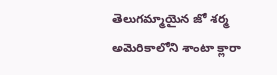తెలుగమ్మాయైన జో శర్మ అమెరికాలోని శాంటా క్లారా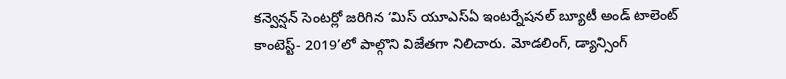కన్వెన్షన్ సెంటర్లో జరిగిన ‘మిస్ యూఎస్ఏ ఇంటర్నేషనల్ బ్యూటీ అండ్ టాలెంట్ కాంటెస్ట్- 2019’లో పాల్గొని విజేతగా నిలిచారు. మోడలింగ్, డ్యాన్సింగ్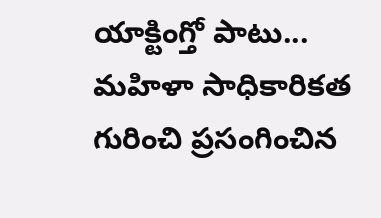యాక్టింగ్తో పాటు... మహిళా సాధికారికత గురించి ప్రసంగించిన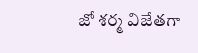జో శర్మ విజేతగా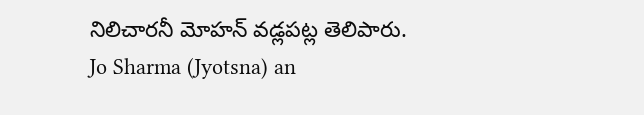నిలిచారనీ మోహన్ వడ్లపట్ల తెలిపారు.
Jo Sharma (Jyotsna) an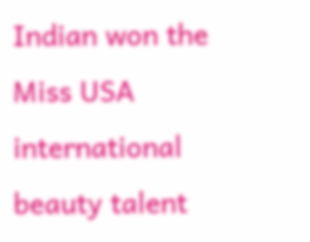Indian won the Miss USA international beauty talent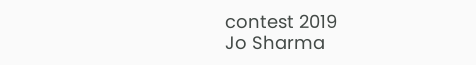contest 2019
Jo Sharma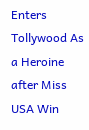Enters Tollywood As a Heroine after Miss USA Win